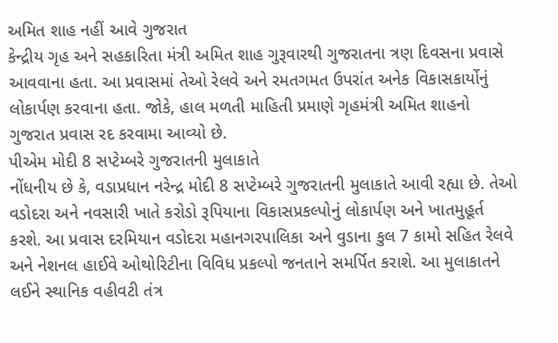અમિત શાહ નહીં આવે ગુજરાત
કેન્દ્રીય ગૃહ અને સહકારિતા મંત્રી અમિત શાહ ગુરૂવારથી ગુજરાતના ત્રણ દિવસના પ્રવાસે આવવાના હતા. આ પ્રવાસમાં તેઓ રેલવે અને રમતગમત ઉપરાંત અનેક વિકાસકાર્યોનું લોકાર્પણ કરવાના હતા. જોકે, હાલ મળતી માહિતી પ્રમાણે ગૃહમંત્રી અમિત શાહનો ગુજરાત પ્રવાસ રદ કરવામા આવ્યો છે.
પીએમ મોદી 8 સપ્ટેમ્બરે ગુજરાતની મુલાકાતે
નોંધનીય છે કે, વડાપ્રધાન નરેન્દ્ર મોદી 8 સપ્ટેમ્બરે ગુજરાતની મુલાકાતે આવી રહ્યા છે. તેઓ વડોદરા અને નવસારી ખાતે કરોડો રૂપિયાના વિકાસપ્રકલ્પોનું લોકાર્પણ અને ખાતમુહૂર્ત કરશે. આ પ્રવાસ દરમિયાન વડોદરા મહાનગરપાલિકા અને વુડાના કુલ 7 કામો સહિત રેલવે અને નેશનલ હાઈવે ઓથોરિટીના વિવિધ પ્રકલ્પો જનતાને સમર્પિત કરાશે. આ મુલાકાતને લઈને સ્થાનિક વહીવટી તંત્ર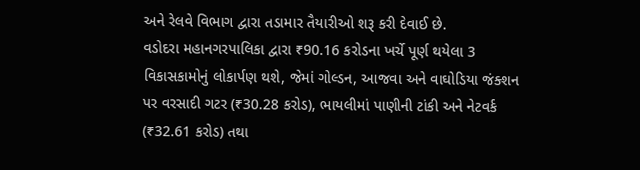અને રેલવે વિભાગ દ્વારા તડામાર તૈયારીઓ શરૂ કરી દેવાઈ છે.
વડોદરા મહાનગરપાલિકા દ્વારા ₹90.16 કરોડના ખર્ચે પૂર્ણ થયેલા 3 વિકાસકામોનું લોકાર્પણ થશે, જેમાં ગોલ્ડન, આજવા અને વાઘોડિયા જંક્શન પર વરસાદી ગટર (₹30.28 કરોડ), ભાયલીમાં પાણીની ટાંકી અને નેટવર્ક (₹32.61 કરોડ) તથા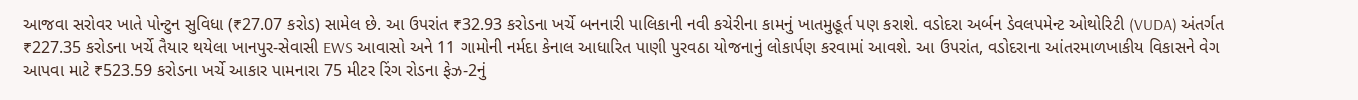આજવા સરોવર ખાતે પોન્ટુન સુવિધા (₹27.07 કરોડ) સામેલ છે. આ ઉપરાંત ₹32.93 કરોડના ખર્ચે બનનારી પાલિકાની નવી કચેરીના કામનું ખાતમુહૂર્ત પણ કરાશે. વડોદરા અર્બન ડેવલપમેન્ટ ઓથોરિટી (VUDA) અંતર્ગત ₹227.35 કરોડના ખર્ચે તૈયાર થયેલા ખાનપુર-સેવાસી EWS આવાસો અને 11 ગામોની નર્મદા કેનાલ આધારિત પાણી પુરવઠા યોજનાનું લોકાર્પણ કરવામાં આવશે. આ ઉપરાંત, વડોદરાના આંતરમાળખાકીય વિકાસને વેગ આપવા માટે ₹523.59 કરોડના ખર્ચે આકાર પામનારા 75 મીટર રિંગ રોડના ફેઝ-2નું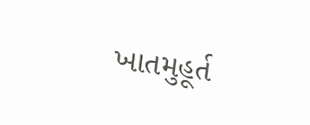ખાતમુહૂર્ત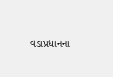વડાપ્રધાનના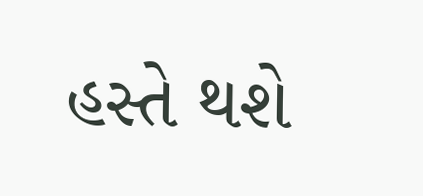હસ્તે થશે